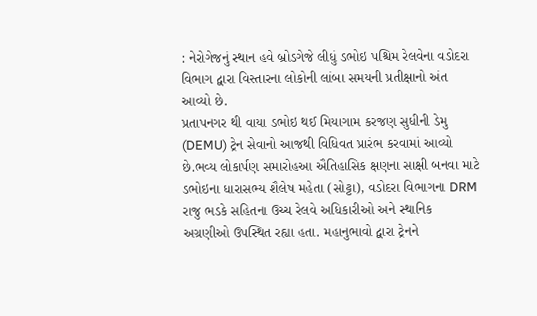: નેરોગેજનું સ્થાન હવે બ્રોડગેજે લીધું ડભોઇ પશ્ચિમ રેલવેના વડોદરા વિભાગ દ્વારા વિસ્તારના લોકોની લાંબા સમયની પ્રતીક્ષાનો અંત આવ્યો છે.
પ્રતાપનગર થી વાયા ડભોઇ થઈ મિયાગામ કરજણ સુધીની ડેમુ (DEMU) ટ્રેન સેવાનો આજથી વિધિવત પ્રારંભ કરવામાં આવ્યો છે.ભવ્ય લોકાર્પણ સમારોહઆ ઐતિહાસિક ક્ષણના સાક્ષી બનવા માટે ડભોઇના ધારાસભ્ય શૈલેષ મહેતા (સોટ્ટા), વડોદરા વિભાગના DRM રાજુ ભડકે સહિતના ઉચ્ચ રેલવે અધિકારીઓ અને સ્થાનિક અગ્રણીઓ ઉપસ્થિત રહ્યા હતા. મહાનુભાવો દ્વારા ટ્રેનને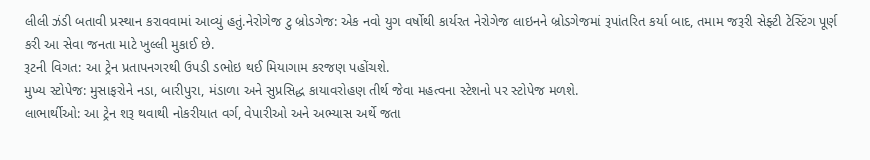લીલી ઝંડી બતાવી પ્રસ્થાન કરાવવામાં આવ્યું હતું.નેરોગેજ ટુ બ્રોડગેજ: એક નવો યુગ વર્ષોથી કાર્યરત નેરોગેજ લાઇનને બ્રોડગેજમાં રૂપાંતરિત કર્યા બાદ, તમામ જરૂરી સેફ્ટી ટેસ્ટિંગ પૂર્ણ કરી આ સેવા જનતા માટે ખુલ્લી મુકાઈ છે.
રૂટની વિગત: આ ટ્રેન પ્રતાપનગરથી ઉપડી ડભોઇ થઈ મિયાગામ કરજણ પહોંચશે.
મુખ્ય સ્ટોપેજ: મુસાફરોને નડા, બારીપુરા, મંડાળા અને સુપ્રસિદ્ધ કાયાવરોહણ તીર્થ જેવા મહત્વના સ્ટેશનો પર સ્ટોપેજ મળશે.
લાભાર્થીઓ: આ ટ્રેન શરૂ થવાથી નોકરીયાત વર્ગ, વેપારીઓ અને અભ્યાસ અર્થે જતા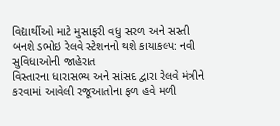વિદ્યાર્થીઓ માટે મુસાફરી વધુ સરળ અને સસ્તી બનશે ડભોઇ રેલવે સ્ટેશનનો થશે કાયાકલ્પ: નવી સુવિધાઓની જાહેરાત
વિસ્તારના ધારાસભ્ય અને સાંસદ દ્વારા રેલવે મંત્રીને કરવામાં આવેલી રજૂઆતોના ફળ હવે મળી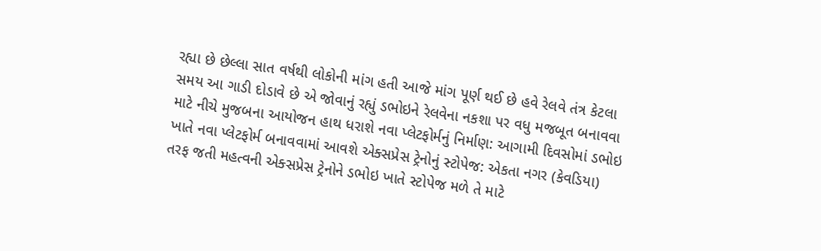રહ્યા છે છેલ્લા સાત વર્ષથી લોકોની માંગ હતી આજે માંગ પૂર્ણ થઈ છે હવે રેલવે તંત્ર કેટલા સમય આ ગાડી દોડાવે છે એ જોવાનું રહ્યું ડભોઇને રેલવેના નકશા પર વધુ મજબૂત બનાવવા માટે નીચે મુજબના આયોજન હાથ ધરાશે નવા પ્લેટફોર્મનું નિર્માણ: આગામી દિવસોમાં ડભોઇ ખાતે નવા પ્લેટફોર્મ બનાવવામાં આવશે એક્સપ્રેસ ટ્રેનોનું સ્ટોપેજ: એકતા નગર (કેવડિયા) તરફ જતી મહત્વની એક્સપ્રેસ ટ્રેનોને ડભોઇ ખાતે સ્ટોપેજ મળે તે માટે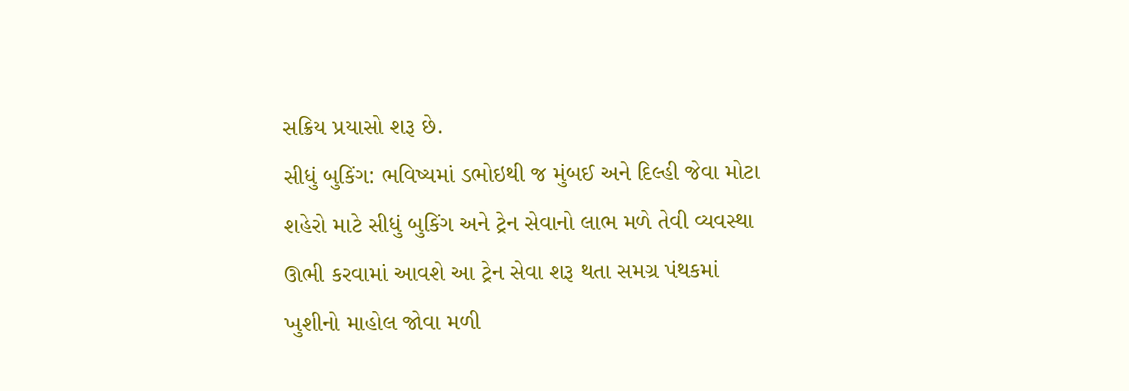સક્રિય પ્રયાસો શરૂ છે.
સીધું બુકિંગ: ભવિષ્યમાં ડભોઇથી જ મુંબઈ અને દિલ્હી જેવા મોટા શહેરો માટે સીધું બુકિંગ અને ટ્રેન સેવાનો લાભ મળે તેવી વ્યવસ્થા ઊભી કરવામાં આવશે આ ટ્રેન સેવા શરૂ થતા સમગ્ર પંથકમાં ખુશીનો માહોલ જોવા મળી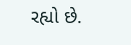રહ્યો છે.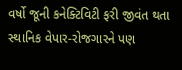વર્ષો જૂની કનેક્ટિવિટી ફરી જીવંત થતા સ્થાનિક વેપાર-રોજગારને પણ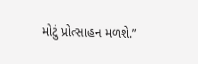મોટું પ્રોત્સાહન મળશે.”